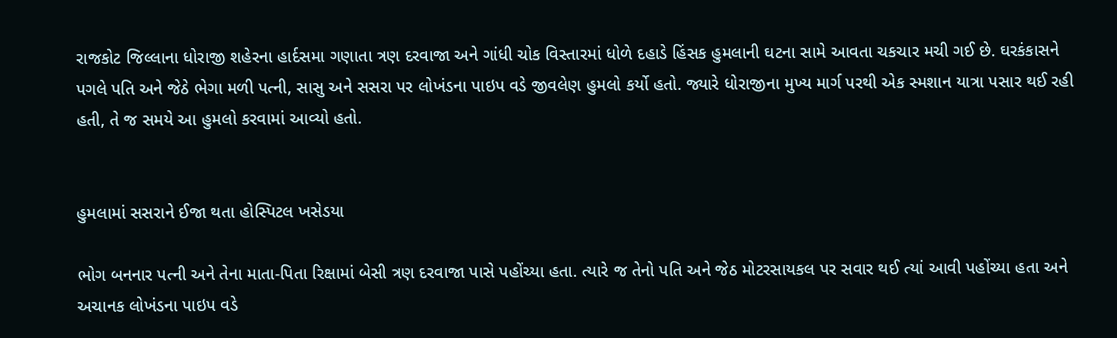રાજકોટ જિલ્લાના ધોરાજી શહેરના હાર્દસમા ગણાતા ત્રણ દરવાજા અને ગાંધી ચોક વિસ્તારમાં ધોળે દહાડે હિંસક હુમલાની ઘટના સામે આવતા ચકચાર મચી ગઈ છે. ઘરકંકાસને પગલે પતિ અને જેઠે ભેગા મળી પત્ની, સાસુ અને સસરા પર લોખંડના પાઇપ વડે જીવલેણ હુમલો કર્યો હતો. જ્યારે ધોરાજીના મુખ્ય માર્ગ પરથી એક સ્મશાન યાત્રા પસાર થઈ રહી હતી, તે જ સમયે આ હુમલો કરવામાં આવ્યો હતો.


હુમલામાં સસરાને ઈજા થતા હોસ્પિટલ ખસેડયા

ભોગ બનનાર પત્ની અને તેના માતા-પિતા રિક્ષામાં બેસી ત્રણ દરવાજા પાસે પહોંચ્યા હતા. ત્યારે જ તેનો પતિ અને જેઠ મોટરસાયકલ પર સવાર થઈ ત્યાં આવી પહોંચ્યા હતા અને અચાનક લોખંડના પાઇપ વડે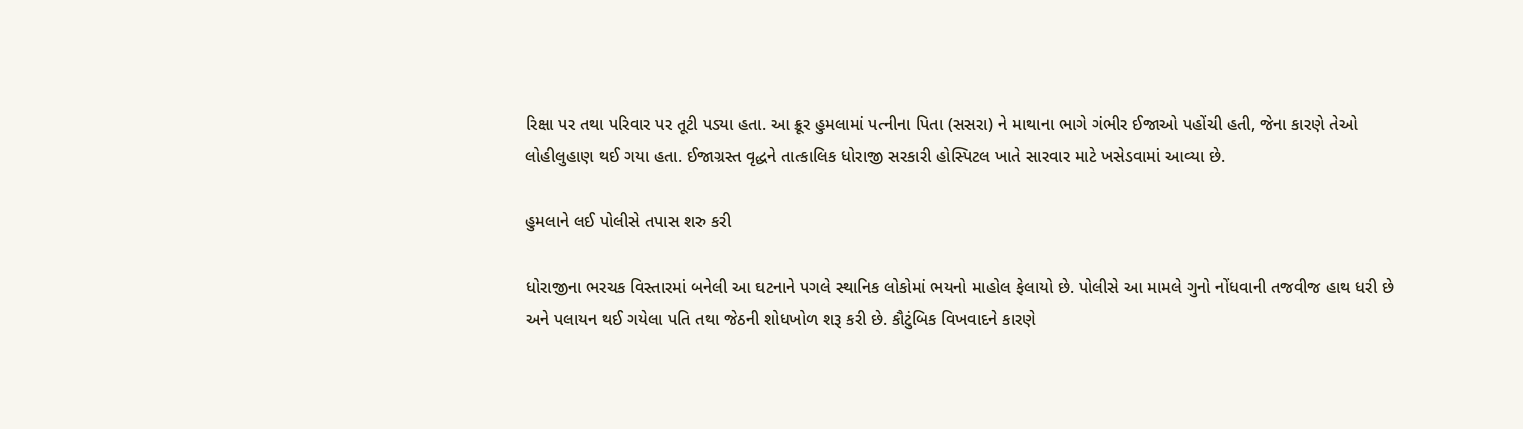રિક્ષા પર તથા પરિવાર પર તૂટી પડ્યા હતા. આ ક્રૂર હુમલામાં પત્નીના પિતા (સસરા) ને માથાના ભાગે ગંભીર ઈજાઓ પહોંચી હતી, જેના કારણે તેઓ લોહીલુહાણ થઈ ગયા હતા. ઈજાગ્રસ્ત વૃદ્ધને તાત્કાલિક ધોરાજી સરકારી હોસ્પિટલ ખાતે સારવાર માટે ખસેડવામાં આવ્યા છે.

હુમલાને લઈ પોલીસે તપાસ શરુ કરી

ધોરાજીના ભરચક વિસ્તારમાં બનેલી આ ઘટનાને પગલે સ્થાનિક લોકોમાં ભયનો માહોલ ફેલાયો છે. પોલીસે આ મામલે ગુનો નોંધવાની તજવીજ હાથ ધરી છે અને પલાયન થઈ ગયેલા પતિ તથા જેઠની શોધખોળ શરૂ કરી છે. કૌટુંબિક વિખવાદને કારણે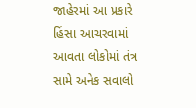જાહેરમાં આ પ્રકારે હિંસા આચરવામાં આવતા લોકોમાં તંત્ર સામે અનેક સવાલો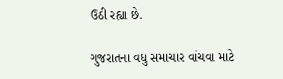ઉઠી રહ્યા છે.

ગુજરાતના વધુ સમાચાર વાંચવા માટે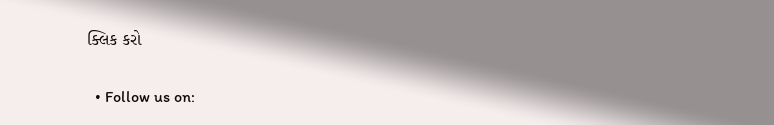ક્લિક કરો

  • Follow us on: